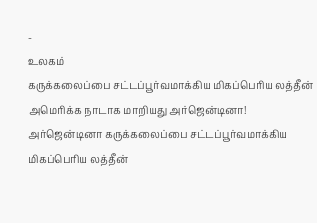-
உலகம்
கருக்கலைப்பை சட்டப்பூர்வமாக்கிய மிகப்பெரிய லத்தீன் அமெரிக்க நாடாக மாறியது அர்ஜென்டினா!
அர்ஜென்டினா கருக்கலைப்பை சட்டப்பூர்வமாக்கிய மிகப்பெரிய லத்தீன்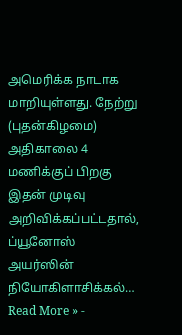அமெரிக்க நாடாக மாறியுள்ளது. நேற்று (புதன்கிழமை) அதிகாலை 4 மணிக்குப் பிறகு இதன் முடிவு அறிவிக்கப்பட்டதால், ப்யூனோஸ் அயர்ஸின் நியோகிளாசிக்கல்…
Read More » -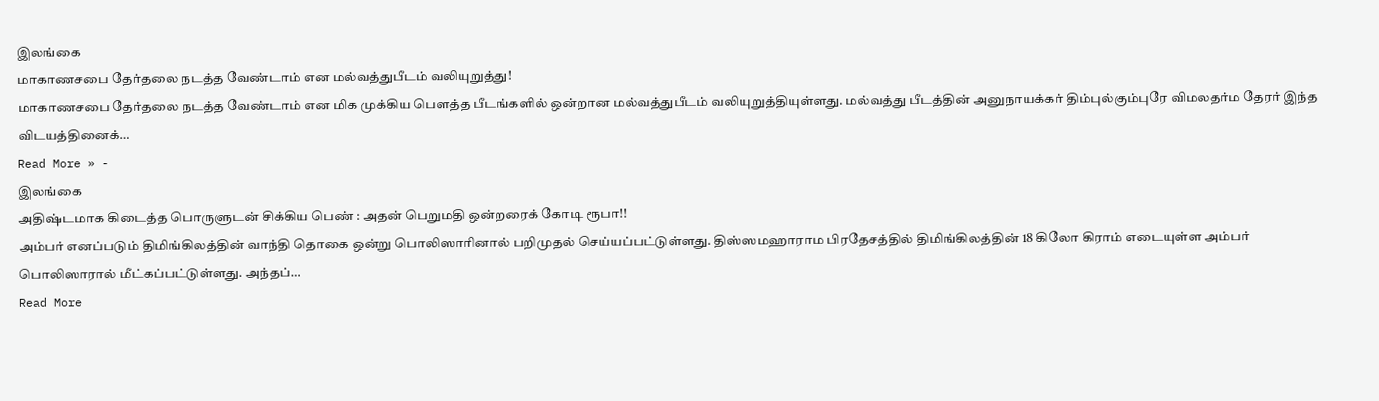இலங்கை
மாகாணசபை தேர்தலை நடத்த வேண்டாம் என மல்வத்துபீடம் வலியுறுத்து!
மாகாணசபை தேர்தலை நடத்த வேண்டாம் என மிக முக்கிய பௌத்த பீடங்களில் ஒன்றான மல்வத்துபீடம் வலியுறுத்தியுள்ளது. மல்வத்து பீடத்தின் அனுநாயக்கர் திம்புல்கும்புரே விமலதர்ம தேரர் இந்த விடயத்தினைக்…
Read More » -
இலங்கை
அதிஷ்டமாக கிடைத்த பொருளுடன் சிக்கிய பெண் : அதன் பெறுமதி ஒன்றரைக் கோடி ரூபா!!
அம்பர் எனப்படும் திமிங்கிலத்தின் வாந்தி தொகை ஒன்று பொலிஸாரினால் பறிமுதல் செய்யப்பட்டுள்ளது. திஸ்ஸமஹாராம பிரதேசத்தில் திமிங்கிலத்தின் 18 கிலோ கிராம் எடையுள்ள அம்பர் பொலிஸாரால் மீட்கப்பட்டுள்ளது. அந்தப்…
Read More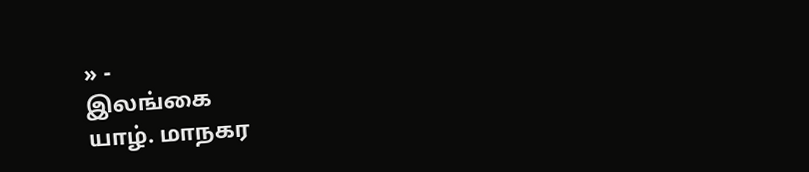» -
இலங்கை
யாழ். மாநகர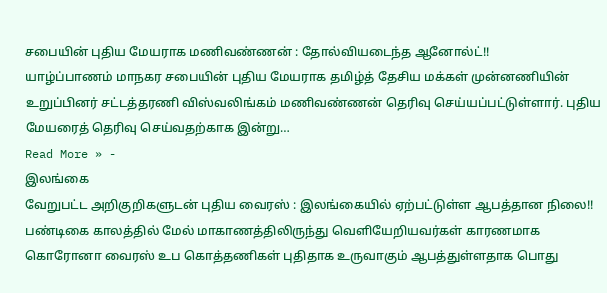சபையின் புதிய மேயராக மணிவண்ணன் : தோல்வியடைந்த ஆனோல்ட்!!
யாழ்ப்பாணம் மாநகர சபையின் புதிய மேயராக தமிழ்த் தேசிய மக்கள் முன்னணியின் உறுப்பினர் சட்டத்தரணி விஸ்வலிங்கம் மணிவண்ணன் தெரிவு செய்யப்பட்டுள்ளார். புதிய மேயரைத் தெரிவு செய்வதற்காக இன்று…
Read More » -
இலங்கை
வேறுபட்ட அறிகுறிகளுடன் புதிய வைரஸ் : இலங்கையில் ஏற்பட்டுள்ள ஆபத்தான நிலை!!
பண்டிகை காலத்தில் மேல் மாகாணத்திலிருந்து வெளியேறியவர்கள் காரணமாக கொரோனா வைரஸ் உப கொத்தணிகள் புதிதாக உருவாகும் ஆபத்துள்ளதாக பொது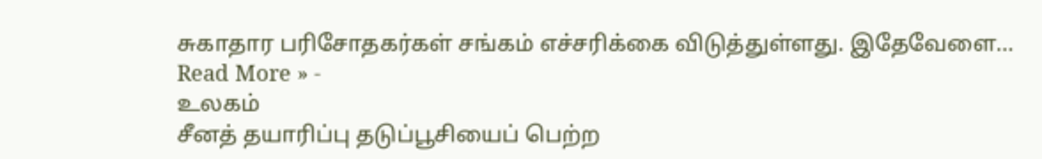சுகாதார பரிசோதகர்கள் சங்கம் எச்சரிக்கை விடுத்துள்ளது. இதேவேளை…
Read More » -
உலகம்
சீனத் தயாரிப்பு தடுப்பூசியைப் பெற்ற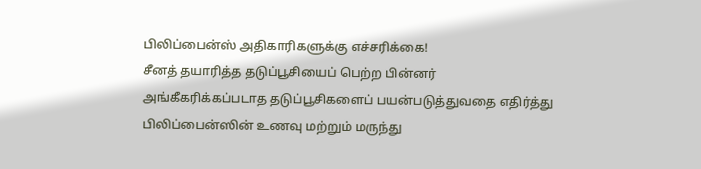பிலிப்பைன்ஸ் அதிகாரிகளுக்கு எச்சரிக்கை!
சீனத் தயாரித்த தடுப்பூசியைப் பெற்ற பின்னர் அங்கீகரிக்கப்படாத தடுப்பூசிகளைப் பயன்படுத்துவதை எதிர்த்து பிலிப்பைன்ஸின் உணவு மற்றும் மருந்து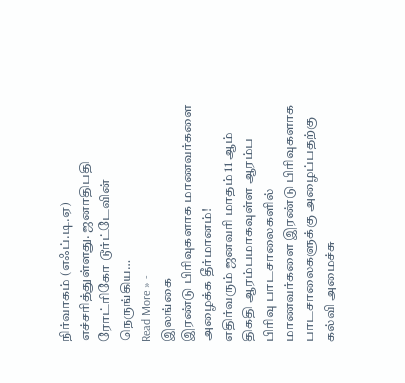நிர்வாகம் (எஃப்.டி.ஏ) எச்சரித்துள்ளது. ஜனாதிபதி ரோட்ரிகோ டூர்ட்டேவின் நெருங்கிய…
Read More » -
இலங்கை
இரண்டு பிரிவுகளாக மாணவர்களை அழைக்க தீர்மானம்!
எதிர்வரும் ஜனவரி மாதம் 11 ஆம் திகதி ஆரம்பமாகவுள்ள ஆரம்ப பிரிவு பாடசாலைகளில் மாணவர்களை இரண்டு பிரிவுகளாக பாடசாலைகளுக்கு அழைப்பதற்கு கல்வி அமைச்சு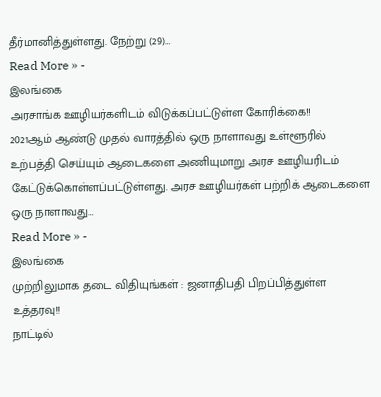தீர்மானித்துள்ளது. நேற்று (29)…
Read More » -
இலங்கை
அரசாங்க ஊழியர்களிடம் விடுக்கப்பட்டுள்ள கோரிக்கை!!
2021ஆம் ஆண்டு முதல் வாரத்தில் ஒரு நாளாவது உள்ளூரில் உற்பத்தி செய்யும் ஆடைகளை அணியுமாறு அரச ஊழியரிடம் கேட்டுக்கொள்ளப்பட்டுள்ளது. அரச ஊழியர்கள் பற்றிக் ஆடைகளை ஒரு நாளாவது…
Read More » -
இலங்கை
முற்றிலுமாக தடை விதியுங்கள் : ஜனாதிபதி பிறப்பித்துள்ள உத்தரவு!!
நாட்டில்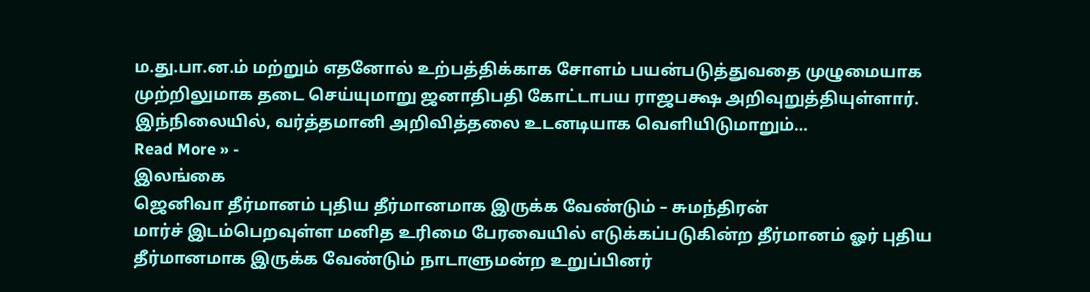ம.து.பா.ன.ம் மற்றும் எதனோல் உற்பத்திக்காக சோளம் பயன்படுத்துவதை முழுமையாக முற்றிலுமாக தடை செய்யுமாறு ஜனாதிபதி கோட்டாபய ராஜபக்ஷ அறிவுறுத்தியுள்ளார். இந்நிலையில், வர்த்தமானி அறிவித்தலை உடனடியாக வெளியிடுமாறும்…
Read More » -
இலங்கை
ஜெனிவா தீர்மானம் புதிய தீர்மானமாக இருக்க வேண்டும் – சுமந்திரன்
மார்ச் இடம்பெறவுள்ள மனித உரிமை பேரவையில் எடுக்கப்படுகின்ற தீர்மானம் ஓர் புதிய தீர்மானமாக இருக்க வேண்டும் நாடாளுமன்ற உறுப்பினர்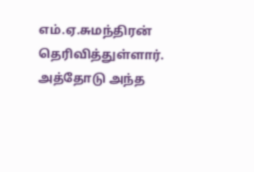எம்.ஏ.சுமந்திரன் தெரிவித்துள்ளார். அத்தோடு அந்த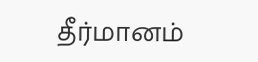தீர்மானம்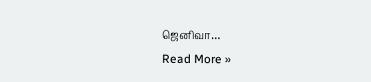ஜெனிவா…
Read More »